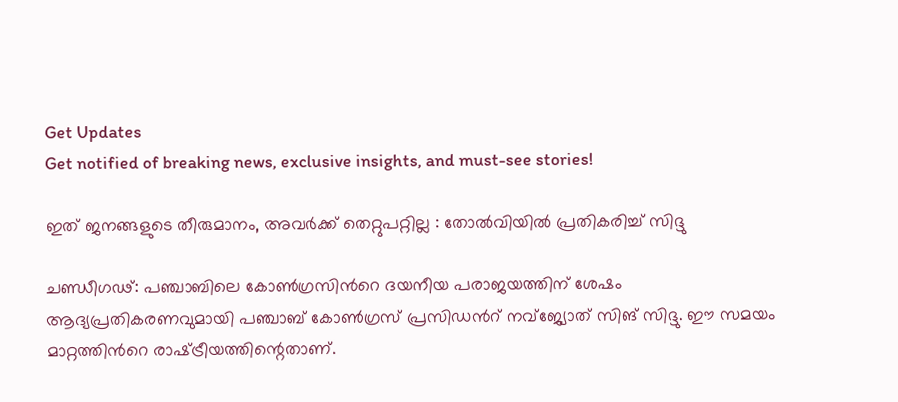Get Updates
Get notified of breaking news, exclusive insights, and must-see stories!

ഇത് ജനങ്ങളുടെ തീരുമാനം, അവർക്ക് തെറ്റുപറ്റില്ല : തോൽവിയിൽ പ്രതികരിച്ച് സിദ്ദു

ചണ്ഡീഗഢ്: പഞ്ചാബിലെ കോൺഗ്രസിന്‍റെ ദയനീയ പരാജയത്തിന് ശേഷം ആദ്യപ്രതികരണവുമായി പഞ്ചാബ് കോൺഗ്രസ് പ്രസിഡന്‍റ് നവ്‌ജ്യോത് സിങ് സിദ്ദു. ഈ സമയം മാറ്റത്തിന്‍റെ രാഷ്‌ട്രീയത്തിന്റെതാണ്.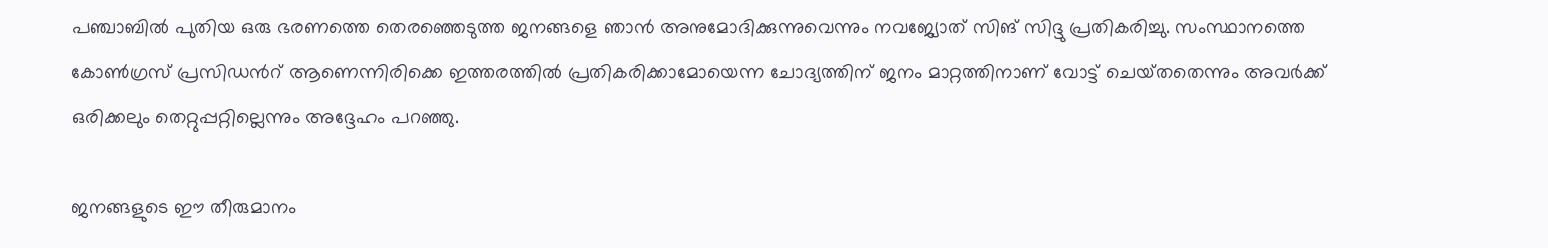പഞ്ചാബിൽ പുതിയ ഒരു ഭരണത്തെ തെരഞ്ഞെടുത്ത ജനങ്ങളെ ഞാൻ അനുമോദിക്കുന്നുവെന്നും നവജ്യോത് സിങ് സിദ്ദു പ്രതികരിച്ചു. സംസ്ഥാനത്തെ കോൺഗ്രസ് പ്രസിഡന്‍റ് ആണെന്നിരിക്കെ ഇത്തരത്തിൽ പ്രതികരിക്കാമോയെന്ന ചോദ്യത്തിന് ജനം മാറ്റത്തിനാണ് വോട്ട് ചെയ്‌തതെന്നും അവർക്ക് ഒരിക്കലും തെറ്റുപ്പറ്റില്ലെന്നും അദ്ദേഹം പറഞ്ഞു.

ജനങ്ങളുടെ ഈ തീരുമാനം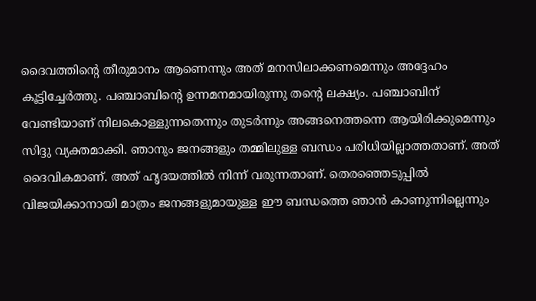ദൈവത്തിന്‍റെ തീരുമാനം ആണെന്നും അത് മനസിലാക്കണമെന്നും അദ്ദേഹം കൂട്ടിച്ചേർത്തു. പഞ്ചാബിന്‍റെ ഉന്നമനമായിരുന്നു തന്‍റെ ലക്ഷ്യം. പഞ്ചാബിന് വേണ്ടിയാണ് നിലകൊള്ളുന്നതെന്നും തുടർന്നും അങ്ങനെത്തന്നെ ആയിരിക്കുമെന്നും സിദ്ദു വ്യക്തമാക്കി. ഞാനും ജനങ്ങളും തമ്മിലുള്ള ബന്ധം പരിധിയില്ലാത്തതാണ്. അത് ദൈവികമാണ്. അത് ഹൃദയത്തിൽ നിന്ന് വരുന്നതാണ്. തെരഞ്ഞെടുപ്പിൽ വിജയിക്കാനായി മാത്രം ജനങ്ങളുമായുള്ള ഈ ബന്ധത്തെ ഞാൻ കാണുന്നില്ലെന്നും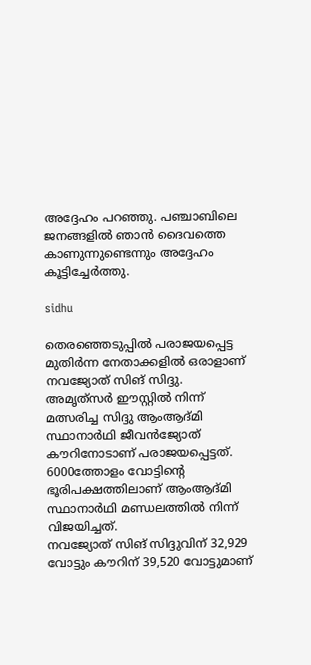അദ്ദേഹം പറഞ്ഞു. പഞ്ചാബിലെ ജനങ്ങളിൽ ഞാൻ ദൈവത്തെ കാണുന്നുണ്ടെന്നും അദ്ദേഹം കൂട്ടിച്ചേർത്തു.

sidhu

തെരഞ്ഞെടുപ്പിൽ പരാജയപ്പെട്ട മുതിർന്ന നേതാക്കളിൽ ഒരാളാണ് നവജ്യോത് സിങ് സിദ്ദു. അമൃത്‌സർ ഈസ്റ്റിൽ നിന്ന് മത്സരിച്ച സിദ്ദു ആംആദ്‌മി സ്ഥാനാർഥി ജീവൻജ്യോത് കൗറിനോടാണ് പരാജയപ്പെട്ടത്. 6000ത്തോളം വോട്ടിന്‍റെ ഭൂരിപക്ഷത്തിലാണ് ആംആദ്‌മി സ്ഥാനാർഥി മണ്ഡലത്തിൽ നിന്ന് വിജയിച്ചത്.
നവജ്യോത് സിങ് സിദ്ദുവിന് 32,929 വോട്ടും കൗറിന് 39,520 വോട്ടുമാണ്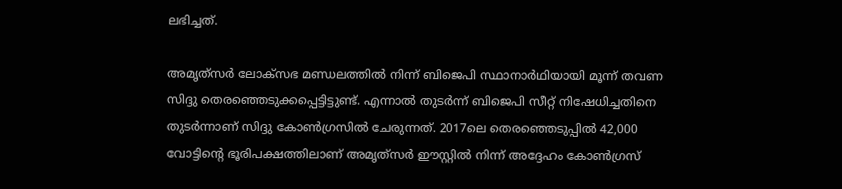ലഭിച്ചത്.

അമൃത്‌സർ ലോക്‌സഭ മണ്ഡലത്തിൽ നിന്ന് ബിജെപി സ്ഥാനാർഥിയായി മൂന്ന് തവണ സിദ്ദു തെരഞ്ഞെടുക്കപ്പെട്ടിട്ടുണ്ട്. എന്നാൽ തുടർന്ന് ബിജെപി സീറ്റ് നിഷേധിച്ചതിനെ തുടർന്നാണ് സിദ്ദു കോൺഗ്രസിൽ ചേരുന്നത്. 2017ലെ തെരഞ്ഞെടുപ്പിൽ 42,000 വോട്ടിന്‍റെ ഭൂരിപക്ഷത്തിലാണ് അമൃത്‌സർ ഈസ്റ്റിൽ നിന്ന് അദ്ദേഹം കോൺഗ്രസ്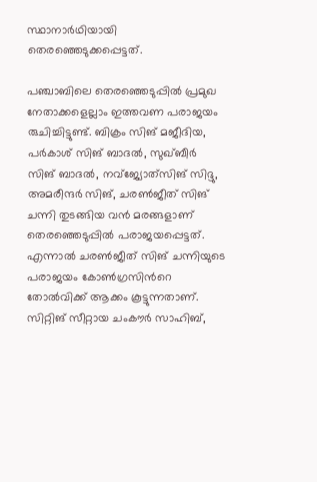സ്ഥാനാർഥിയായി തെരഞ്ഞെടുക്കപ്പെട്ടത്.

പഞ്ചാബിലെ തെരഞ്ഞെടുപ്പിൽ പ്രമുഖ നേതാക്കളെല്ലാം ഇത്തവണ പരാജയം രുചിച്ചിട്ടുണ്ട്. ബിക്രം സിങ് മജീദിയ, പർകാശ് സിങ് ബാദൽ, സുഖ്‌ബീർ സിങ് ബാദൽ, നവ്‌ജ്യോത്‌സിങ് സിദ്ദു, അമരീന്ദർ സിങ്, ചരൺജീത് സിങ് ചന്നി തുടങ്ങിയ വൻ മരങ്ങളാണ് തെരഞ്ഞെടുപ്പിൽ പരാജയപ്പെട്ടത്. എന്നാൽ ചരൺജീത് സിങ് ചന്നിയുടെ പരാജയം കോൺഗ്രസിന്‍റെ തോൽവിക്ക് ആക്കം കൂട്ടുന്നതാണ്. സിറ്റിങ് സീറ്റായ ചംകൗർ സാഹിബ്,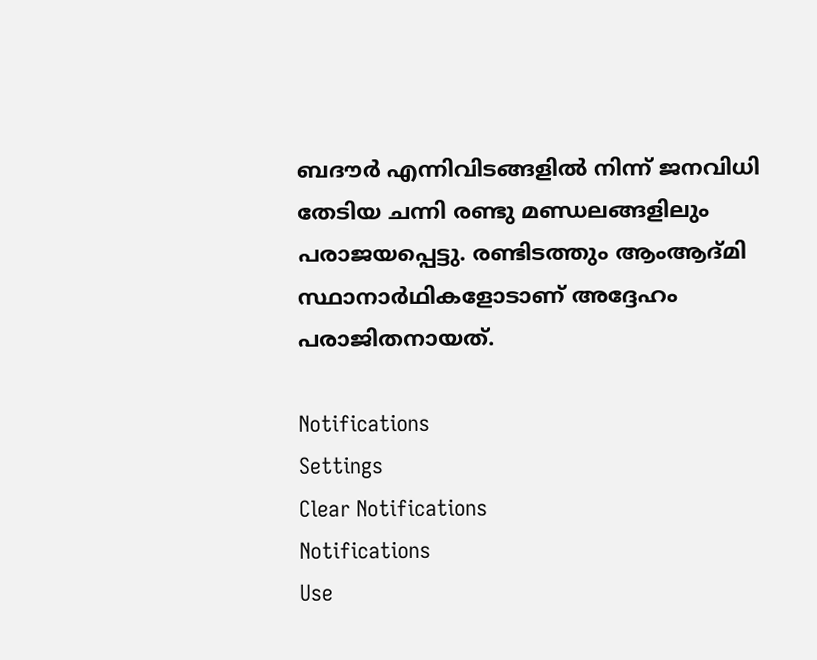ബദൗര്‍ എന്നിവിടങ്ങളിൽ നിന്ന് ജനവിധി തേടിയ ചന്നി രണ്ടു മണ്ഡലങ്ങളിലും പരാജയപ്പെട്ടു. രണ്ടിടത്തും ആംആദ്‌മി സ്ഥാനാർഥികളോടാണ് അദ്ദേഹം പരാജിതനായത്.

Notifications
Settings
Clear Notifications
Notifications
Use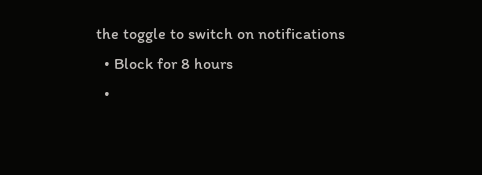the toggle to switch on notifications
  • Block for 8 hours
  •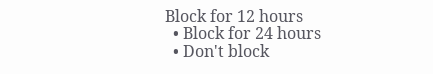Block for 12 hours
  • Block for 24 hours
  • Don't block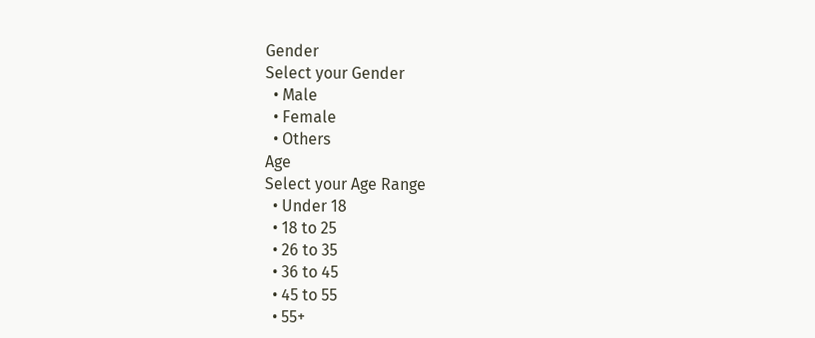Gender
Select your Gender
  • Male
  • Female
  • Others
Age
Select your Age Range
  • Under 18
  • 18 to 25
  • 26 to 35
  • 36 to 45
  • 45 to 55
  • 55+